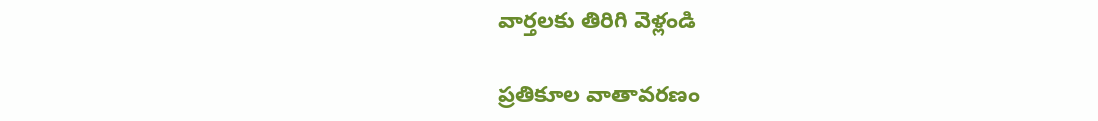వార్తలకు తిరిగి వెళ్లండి

ప్రతికూల వాతావరణం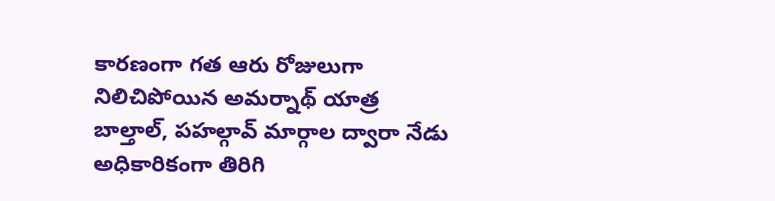కారణంగా గత ఆరు రోజులుగా నిలిచిపోయిన అమర్నాథ్ యాత్ర బాల్తాల్, పహల్గావ్ మార్గాల ద్వారా నేడు అధికారికంగా తిరిగి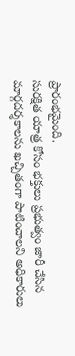ప్రారంభమైంది.
సురక్షిత యాత్ర కోసం భక్తులు ప్రభుత్వం జారీ చేసిన మార్గదర్శకాలను ఖచ్చితంగా పాటించాలని అధికారులు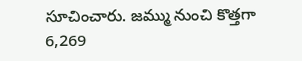సూచించారు. జమ్ము నుంచి కొత్తగా 6,269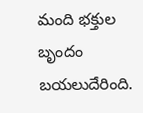మంది భక్తుల బృందం బయలుదేరింది.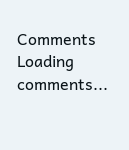Comments
Loading comments...